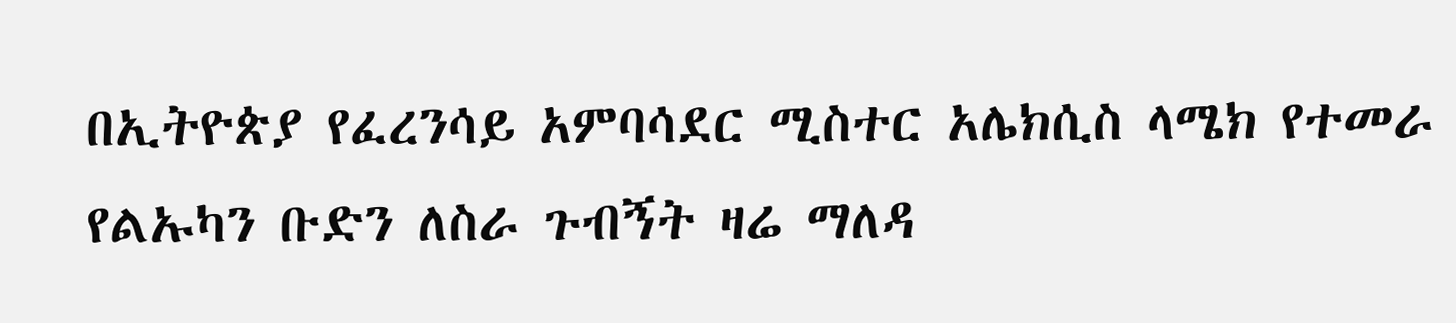በኢትዮጵያ የፈረንሳይ አምባሳደር ሚስተር አሌክሲስ ላሜክ የተመራ የልኡካን ቡድን ለስራ ጉብኝት ዛሬ ማለዳ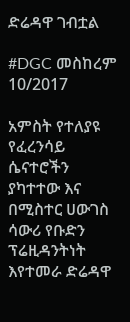ድሬዳዋ ገብቷል

#DGC መስከረም 10/2017

አምስት የተለያዩ የፈረንሳይ ሴናተሮችን ያካተተው እና በሚስተር ሀውገስ ሳውሪ የቡድን ፕሬዚዳንትነት እየተመራ ድሬዳዋ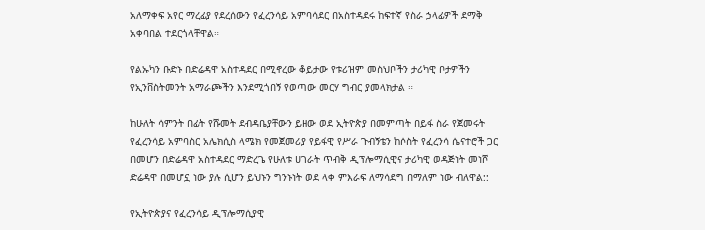አለማቀፍ አየር ማረፊያ የደረሰውን የፈረንሳይ አምባሳደር በአስተዳደሩ ከፍተኛ የስራ ኃላፊዎች ደማቅ አቀባበል ተደርጎላቸዋል።

የልኡካን ቡድኑ በድሬዳዋ አስተዳደር በሚኖረው ቆይታው የቱሪዝም መስህቦችን ታሪካዊ ቦታዎችን የኢንቨስትመንት አማራጮችን እንደሚጎበኝ የወጣው መርሃ ግብር ያመላክታል ።

ከሁለት ሳምንት በፊት የሹመት ደብዳቤያቸውን ይዘው ወደ ኢትዮጵያ በመምጣት በይፋ ስራ የጀመሩት የፈረንሳይ አምባስር አሌክሲስ ላሜክ የመጀመሪያ የይፋዊ የሥራ ጉብኝቴን ከሶስት የፈረንሳ ሴናተሮች ጋር በመሆን በድሬዳዋ አስተዳደር ማድረጌ የሁለቱ ሀገራት ጥብቅ ዲፕሎማሲዊና ታሪካዊ ወዳጅነት መነሾ ድሬዳዋ በመሆኗ ነው ያሉ ሲሆን ይህኑን ግንኑነት ወደ ላቀ ምእራፍ ለማሳደግ በማለም ነው ብለዋል::

የኢትዮጵያና የፈረንሳይ ዲፕሎማሲያዊ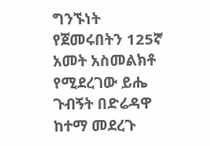ግንኙነት የጀመሩበትን 125ኛ አመት አስመልክቶ የሚደረገው ይሔ ጉብኝት በድሬዳዋ ከተማ መደረጉ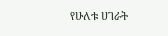የሁለቱ ሀገራት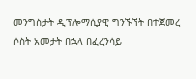መንግስታት ዲፕሎማሲያዊ ግንኙኘት በተጀመረ ሶስት አመታት በኋላ በፈረንሳይ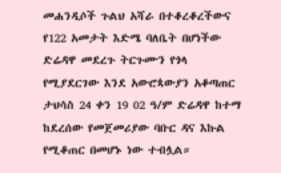መሐንዲሶች ጉልህ አሻራ በተቆረቆረችውና የ122 አመታት እድሜ ባለቤት በሆነችው ድሬዳዋ መደረጉ ትርጉሙን የጎላ የሚያደርገው እንደ አውሮጳውያን አቆጣጠር ታህሳስ 24 ቀን 19 02 ዓ/ም ድሬዳዋ ከተማ ከደረሰው የመጀመሪያው ባቡር ዳና እኩል የሚቆጠር በመሆኑ ነው ተብሏል።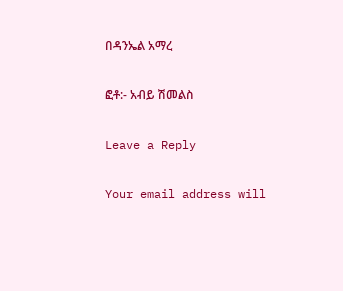በዳንኤል አማረ

ፎቶ:- አብይ ሽመልስ

Leave a Reply

Your email address will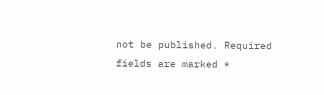not be published. Required fields are marked *